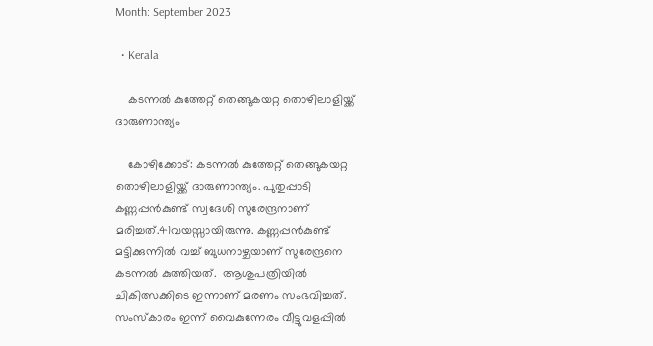Month: September 2023

  • Kerala

    കടന്നല്‍ കുത്തേറ്റ് തെങ്ങുകയറ്റ തൊഴിലാളിയ്ക്ക് ദാരുണാന്ത്യം

    കോഴിക്കോട്: കടന്നല്‍ കുത്തേറ്റ് തെങ്ങുകയറ്റ തൊഴിലാളിയ്ക്ക് ദാരുണാന്ത്യം. പുതുപ്പാടി കണ്ണപ്പൻകുണ്ട് സ്വദേശി സുരേന്ദ്രനാണ് മരിച്ചത്.41വയസ്സായിരുന്നു. കണ്ണപ്പൻകുണ്ട് മട്ടിക്കുന്നില്‍ വച്ച്‌ ബുധനാഴ്ചയാണ് സുരേന്ദ്രനെ കടന്നല്‍ കുത്തിയത്.  ആശുപത്രിയില്‍ ചികിത്സക്കിടെ ഇന്നാണ് മരണം സംഭവിച്ചത്. സംസ്‌കാരം ഇന്ന് വൈകുന്നേരം വീട്ടുവളപ്പില്‍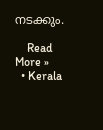നടക്കും.

    Read More »
  • Kerala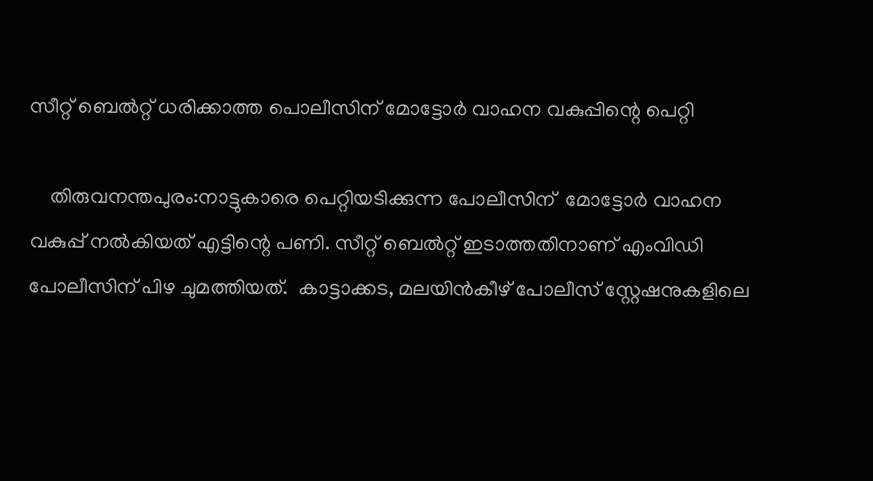സീറ്റ് ബെല്‍റ്റ് ധരിക്കാത്ത പൊലീസിന് മോട്ടോര്‍ വാഹന വകുപ്പിന്റെ പെറ്റി

    തിരുവനന്തപുരം:നാട്ടുകാരെ പെറ്റിയടിക്കുന്ന പോലീസിന്  മോട്ടോര്‍ വാഹന വകുപ്പ് നൽകിയത് എട്ടിന്റെ പണി. സീറ്റ് ബെല്‍റ്റ് ഇടാത്തതിനാണ് എംവിഡി പോലീസിന് പിഴ ചുമത്തിയത്.  കാട്ടാക്കട, മലയിൻകീഴ് പോലീസ് സ്റ്റേഷനുകളിലെ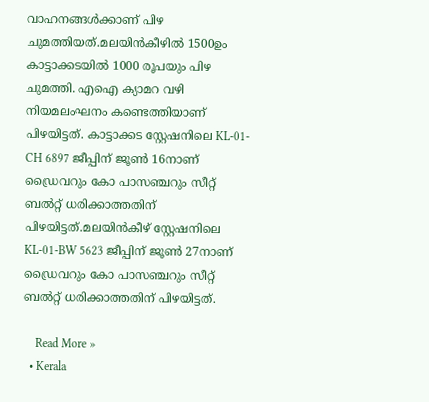വാഹനങ്ങള്‍ക്കാണ് പിഴ ചുമത്തിയത്.മലയിൻകീഴില്‍ 1500ഉം കാട്ടാക്കടയില്‍ 1000 രൂപയും പിഴ ചുമത്തി. എഐ ക്യാമറ വഴി നിയമലംഘനം കണ്ടെത്തിയാണ് പിഴയിട്ടത്. കാട്ടാക്കട സ്റ്റേഷനിലെ KL-01-CH 6897 ജീപ്പിന് ജൂണ്‍ 16നാണ് ഡ്രൈവറും കോ പാസഞ്ചറും സീറ്റ് ബല്‍റ്റ് ധരിക്കാത്തതിന് പിഴയിട്ടത്.മലയിൻകീഴ് സ്റ്റേഷനിലെ KL-01-BW 5623 ജീപ്പിന് ജൂണ്‍ 27നാണ് ഡ്രൈവറും കോ പാസഞ്ചറും സീറ്റ് ബല്‍റ്റ് ധരിക്കാത്തതിന് പിഴയിട്ടത്.

    Read More »
  • Kerala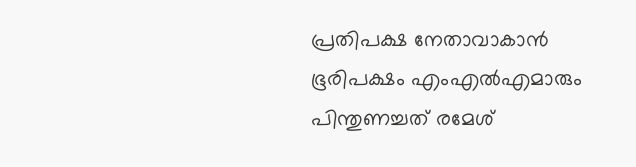പ്രതിപക്ഷ നേതാവാകാൻ ഭൂരിപക്ഷം എംഎല്‍എമാരും പിന്തുണച്ചത് രമേശ്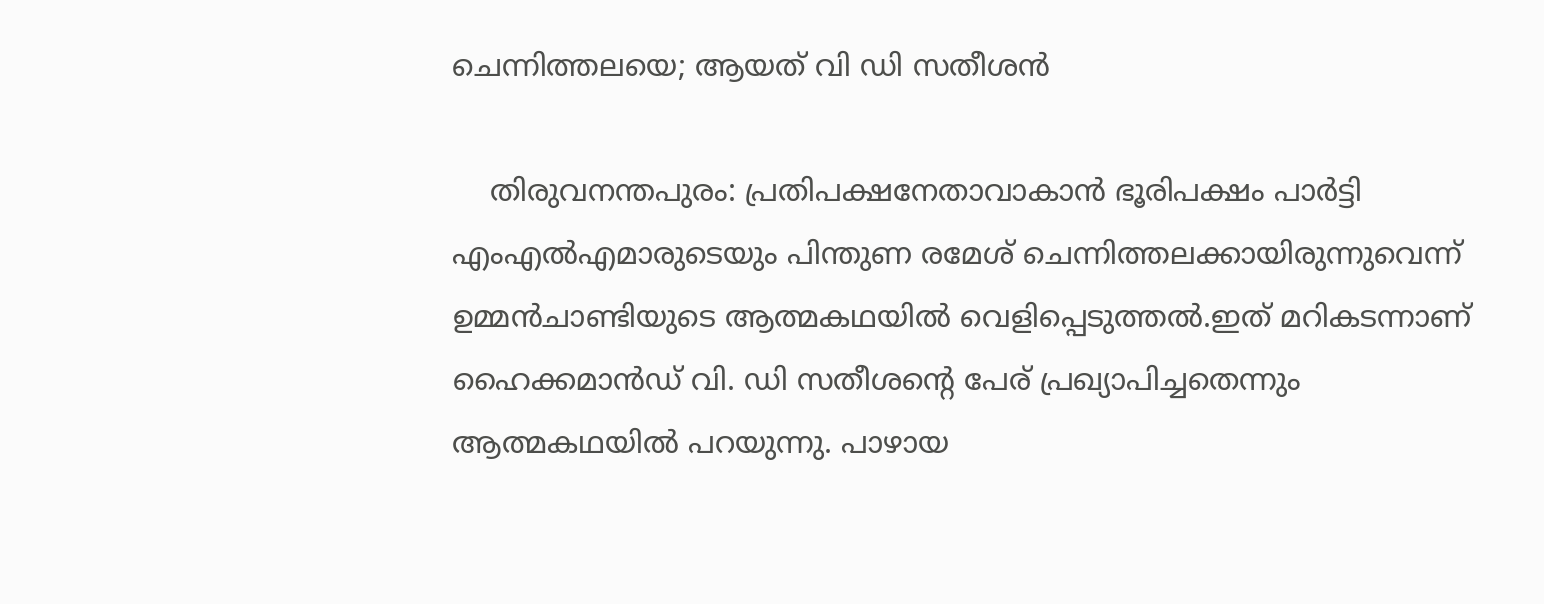ചെന്നിത്തലയെ; ആയത് വി ഡി സതീശൻ

    തിരുവനന്തപുരം: പ്രതിപക്ഷനേതാവാകാൻ ഭൂരിപക്ഷം പാര്‍ട്ടി എംഎല്‍എമാരുടെയും പിന്തുണ രമേശ് ചെന്നിത്തലക്കായിരുന്നുവെന്ന് ഉമ്മൻചാണ്ടിയുടെ ആത്മകഥയില്‍ വെളിപ്പെടുത്തല്‍.ഇത് മറികടന്നാണ് ഹൈക്കമാൻഡ് വി. ഡി സതീശന്റെ പേര് പ്രഖ്യാപിച്ചതെന്നും ആത്മകഥയില്‍ പറയുന്നു. പാഴായ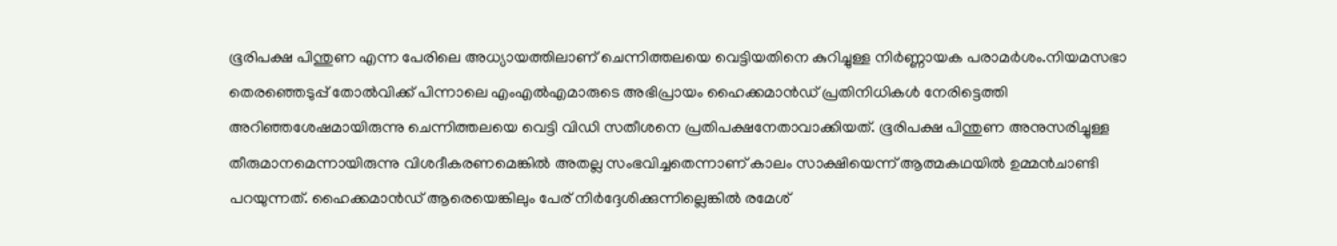ഭൂരിപക്ഷ പിന്തുണ എന്ന പേരിലെ അധ്യായത്തിലാണ് ചെന്നിത്തലയെ വെട്ടിയതിനെ കുറിച്ചുള്ള നിര്‍ണ്ണായക പരാമര്‍ശം.നിയമസഭാ തെരഞ്ഞെടുപ്പ് തോല്‍വിക്ക് പിന്നാലെ എംഎല്‍എമാരുടെ അഭിപ്രായം ഹൈക്കമാൻഡ് പ്രതിനിധികള്‍ നേരിട്ടെത്തി അറിഞ്ഞശേഷമായിരുന്നു ചെന്നിത്തലയെ വെട്ടി വിഡി സതീശനെ പ്രതിപക്ഷനേതാവാക്കിയത്. ഭൂരിപക്ഷ പിന്തുണ അനുസരിച്ചുള്ള തീരുമാനമെന്നായിരുന്നു വിശദീകരണമെങ്കില്‍ അതല്ല സംഭവിച്ചതെന്നാണ് കാലം സാക്ഷിയെന്ന് ആത്മകഥയില്‍ ഉമ്മൻചാണ്ടി പറയുന്നത്. ഹൈക്കമാൻ‍ഡ് ആരെയെങ്കിലും പേര് നിര്‍ദ്ദേശിക്കുന്നില്ലെങ്കില്‍ രമേശ്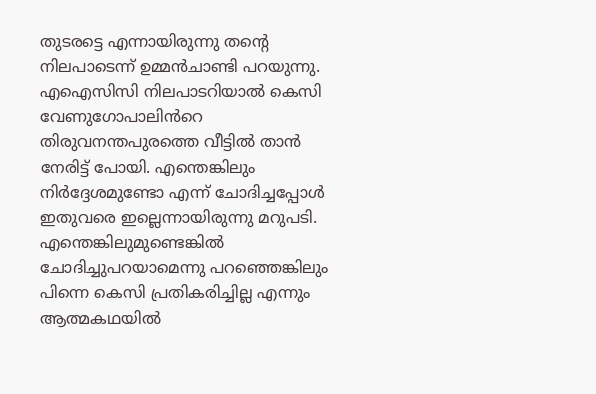തുടരട്ടെ എന്നായിരുന്നു തൻ്റെ നിലപാടെന്ന് ഉമ്മൻചാണ്ടി പറയുന്നു. എഐസിസി നിലപാടറിയാല്‍ കെസി വേണുഗോപാലിൻറെ തിരുവനന്തപുരത്തെ വീട്ടില്‍ താൻ നേരിട്ട് പോയി. എന്തെങ്കിലും നിര്‍ദ്ദേശമുണ്ടോ എന്ന് ചോദിച്ചപ്പോള്‍ ഇതുവരെ ഇല്ലെന്നായിരുന്നു മറുപടി. എന്തെങ്കിലുമുണ്ടെങ്കില്‍ ചോദിച്ചുപറയാമെന്നു പറഞ്ഞെങ്കിലും പിന്നെ കെസി പ്രതികരിച്ചില്ല എന്നും ആത്മകഥയിൽ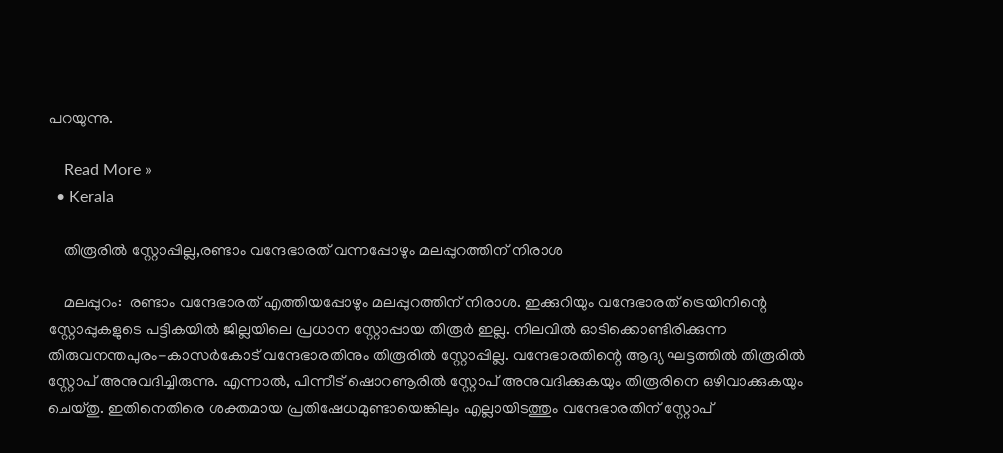പറയുന്നു.

    Read More »
  • Kerala

    തിരൂരില്‍ സ്റ്റോപ്പില്ല,രണ്ടാം വന്ദേഭാരത് വന്നപ്പോഴും മലപ്പുറത്തിന് നിരാശ

    മലപ്പുറം:  രണ്ടാം വന്ദേഭാരത് എത്തിയപ്പോഴും മലപ്പുറത്തിന് നിരാശ. ഇക്കുറിയും വന്ദേഭാരത് ട്രെയിനിന്റെ സ്റ്റോപ്പുകളുടെ പട്ടികയില്‍ ജില്ലയിലെ പ്രധാന സ്റ്റോപ്പായ തിരൂർ ഇല്ല. നിലവില്‍ ഓടിക്കൊണ്ടിരിക്കുന്ന തിരുവനന്തപുരം-കാസര്‍കോട് വന്ദേഭാരതിനും തിരൂരില്‍ സ്റ്റോപ്പില്ല. വന്ദേഭാരതിന്റെ ആദ്യ ഘട്ടത്തില്‍ തിരൂരില്‍ സ്റ്റോപ് അനുവദിച്ചിരുന്നു. എന്നാല്‍, പിന്നീട് ഷൊറണൂരില്‍ സ്റ്റോപ് അനുവദിക്കുകയും തിരൂരിനെ ഒഴിവാക്കുകയും ചെയ്തു. ഇതിനെതിരെ ശക്തമായ പ്രതിഷേധമുണ്ടായെങ്കിലും എല്ലായിടത്തും വന്ദേഭാരതിന് സ്റ്റോപ്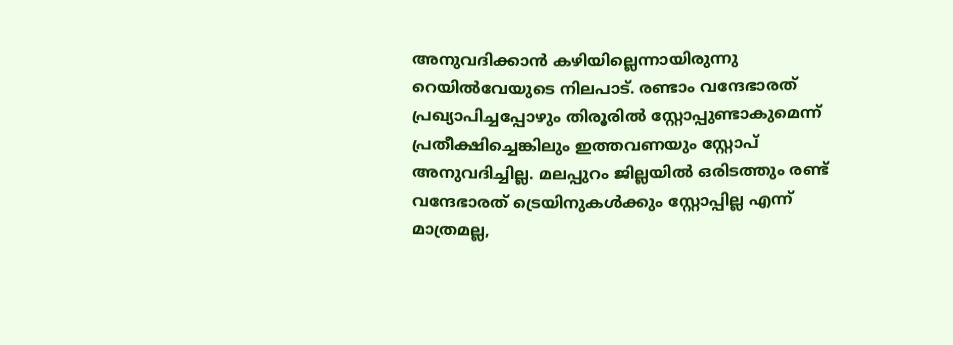അനുവദിക്കാൻ കഴിയില്ലെന്നായിരുന്നു റെയില്‍വേയുടെ നിലപാട്. രണ്ടാം വന്ദേഭാരത് പ്രഖ്യാപിച്ചപ്പോഴും തിരൂരില്‍ സ്റ്റോപ്പുണ്ടാകുമെന്ന് പ്രതീക്ഷിച്ചെങ്കിലും ഇത്തവണയും സ്റ്റോപ് അനുവദിച്ചില്ല. മലപ്പുറം ജില്ലയില്‍ ഒരിടത്തും രണ്ട് വന്ദേഭാരത് ട്രെയിനുകള്‍ക്കും സ്റ്റോപ്പില്ല എന്ന്  മാത്രമല്ല,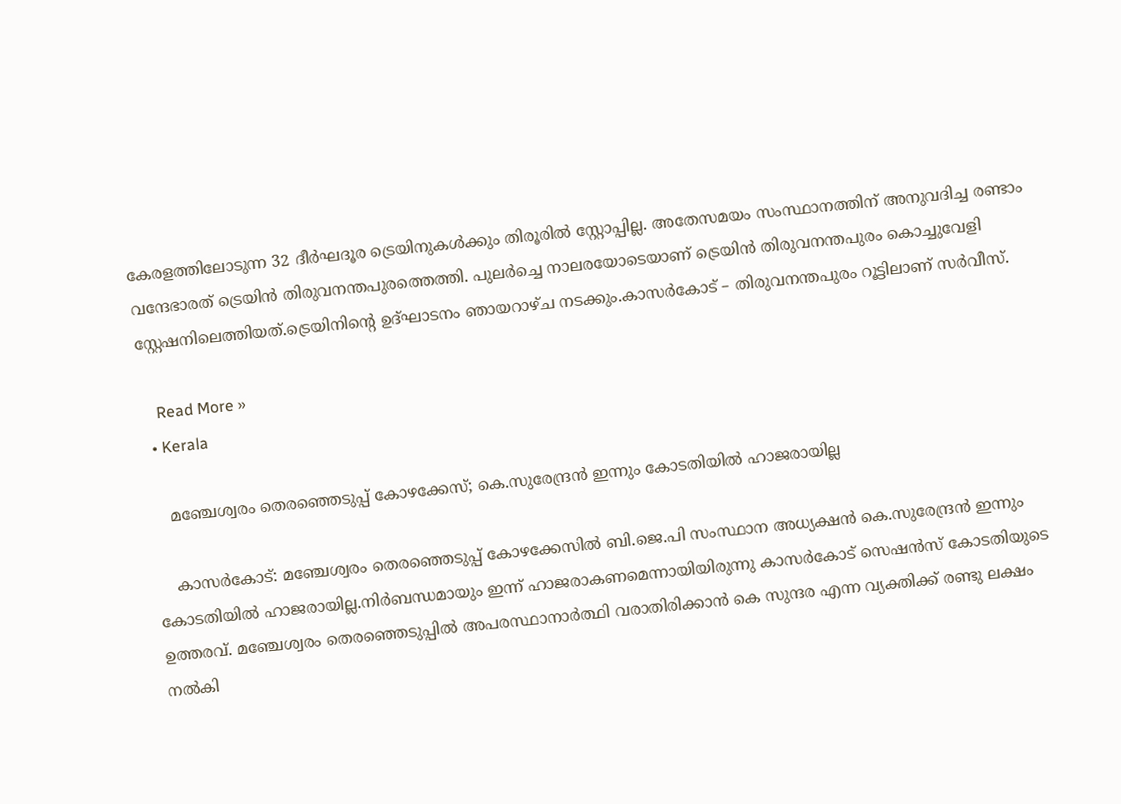കേരളത്തിലോടുന്ന 32 ദീര്‍ഘദൂര ട്രെയിനുകള്‍ക്കും തിരൂരില്‍ സ്റ്റോപ്പില്ല. അതേസമയം സംസ്ഥാനത്തിന് അനുവദിച്ച രണ്ടാം വന്ദേഭാരത് ട്രെയിൻ തിരുവനന്തപുരത്തെത്തി. പുലര്‍ച്ചെ നാലരയോടെയാണ് ട്രെയിൻ തിരുവനന്തപുരം കൊച്ചുവേളി സ്റ്റേഷനിലെത്തിയത്.ട്രെയിനിന്റെ ഉദ്ഘാടനം ഞായറാഴ്ച നടക്കും.കാസർകോട് – തിരുവനന്തപുരം റൂട്ടിലാണ് സർവീസ്.

    Read More »
  • Kerala

    മഞ്ചേശ്വരം തെരഞ്ഞെടുപ്പ് കോഴക്കേസ്; കെ.സുരേന്ദ്രൻ ഇന്നും കോടതിയില്‍ ഹാജരായില്ല

    കാസര്‍കോട്: മഞ്ചേശ്വരം തെരഞ്ഞെടുപ്പ് കോഴക്കേസില്‍ ബി.ജെ.പി സംസ്ഥാന അധ്യക്ഷൻ കെ.സുരേന്ദ്രൻ ഇന്നും കോടതിയില്‍ ഹാജരായില്ല.നിര്‍ബന്ധമായും ഇന്ന് ഹാജരാകണമെന്നായിയിരുന്നു കാസര്‍കോട് സെഷൻസ് കോടതിയുടെ ഉത്തരവ്. മഞ്ചേശ്വരം തെരഞ്ഞെടുപ്പില്‍ അപരസ്ഥാനാര്‍ത്ഥി വരാതിരിക്കാന്‍ കെ സുന്ദര എന്ന വ്യക്തിക്ക് രണ്ടു ലക്ഷം നല്‍കി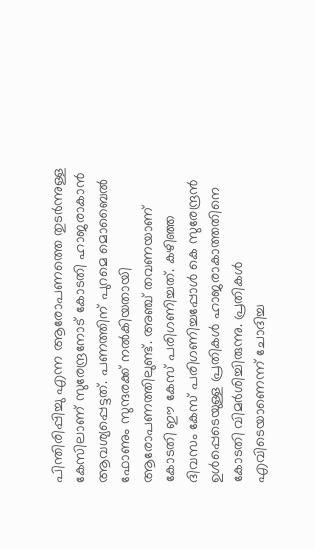പിന്തിരിപ്പിച്ചു എന്ന ആരോപണത്തെ തുടര്‍ന്നുള്ള കേസിലാണ് സുരേന്ദ്രനോട് കോടതി ഹാജരാകാന്‍ ആവശ്യപ്പെട്ടത്. പണത്തിന് പുറമെ മൊബൈല്‍ ഫോണും സുന്ദരക്ക് നല്‍കിയതായി ആരോപണത്തിലുണ്ട്. അഞ്ച് തവണയാണ് കോടതി ഈ കേസ് പരിഗണിച്ചത്. കഴിഞ്ഞ ദിവസം കേസ് പരിഗണിച്ചപ്പോള്‍ കെ സുരേന്ദ്രൻ ഉള്‍പ്പെടെയുള്ള പ്രതികള്‍ ഹാജരാകാത്തതിനെ കോടതി വിമര്‍ശിച്ചിരുന്നു. പ്രതികള്‍ എവിടെയാണെന്ന് ചോദിച്ച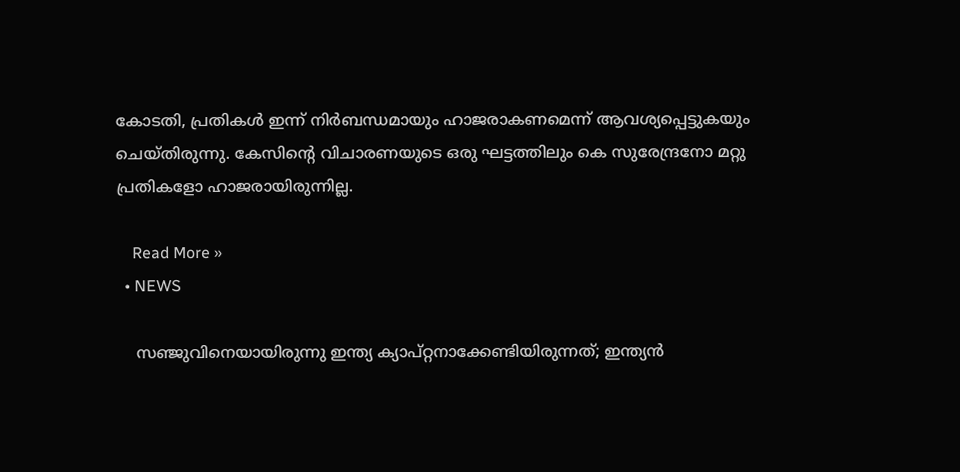കോടതി, പ്രതികള്‍ ഇന്ന് നിര്‍ബന്ധമായും ഹാജരാകണമെന്ന് ആവശ്യപ്പെട്ടുകയും ചെയ്തിരുന്നു. കേസിന്റെ വിചാരണയുടെ ഒരു ഘട്ടത്തിലും കെ സുരേന്ദ്രനോ മറ്റു പ്രതികളോ ഹാജരായിരുന്നില്ല.

    Read More »
  • NEWS

    സഞ്ജുവിനെയായിരുന്നു ഇന്ത്യ ക്യാപ്റ്റനാക്കേണ്ടിയിരുന്നത്; ഇന്ത്യൻ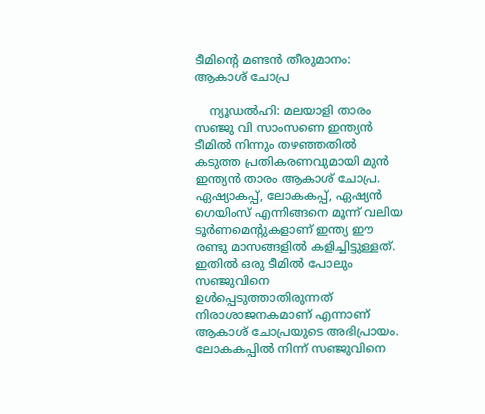ടീമിന്റെ മണ്ടൻ തീരുമാനം: ആകാശ് ചോപ്ര

    ന്യൂഡൽഹി: മലയാളി താരം സഞ്ജു വി സാംസണെ ഇന്ത്യൻ ടീമിൽ നിന്നും തഴഞ്ഞതിൽ കടുത്ത പ്രതികരണവുമായി മുൻ ഇന്ത്യൻ താരം ആകാശ് ചോപ്ര. ഏഷ്യാകപ്പ്, ലോകകപ്പ്, ഏഷ്യൻ ഗെയിംസ് എന്നിങ്ങനെ മൂന്ന് വലിയ ടൂര്‍ണമെന്റുകളാണ് ഇന്ത്യ ഈ രണ്ടു മാസങ്ങളില്‍ കളിച്ചിട്ടുള്ളത്. ഇതില്‍ ഒരു ടീമില്‍ പോലും സഞ്ജുവിനെ ഉള്‍പ്പെടുത്താതിരുന്നത് നിരാശാജനകമാണ് എന്നാണ് ആകാശ് ചോപ്രയുടെ അഭിപ്രായം. ലോകകപ്പില്‍ നിന്ന് സഞ്ജുവിനെ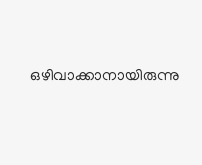ഒഴിവാക്കാനായിരുന്നു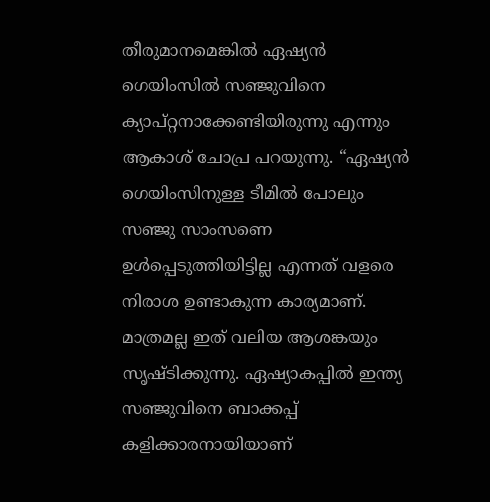തീരുമാനമെങ്കില്‍ ഏഷ്യൻ ഗെയിംസില്‍ സഞ്ജുവിനെ ക്യാപ്റ്റനാക്കേണ്ടിയിരുന്നു എന്നും ആകാശ് ചോപ്ര പറയുന്നു. “ഏഷ്യൻ ഗെയിംസിനുള്ള ടീമില്‍ പോലും സഞ്ജു സാംസണെ ഉള്‍പ്പെടുത്തിയിട്ടില്ല എന്നത് വളരെ നിരാശ ഉണ്ടാകുന്ന കാര്യമാണ്. മാത്രമല്ല ഇത് വലിയ ആശങ്കയും സൃഷ്ടിക്കുന്നു. ഏഷ്യാകപ്പില്‍ ഇന്ത്യ സഞ്ജുവിനെ ബാക്കപ്പ് കളിക്കാരനായിയാണ്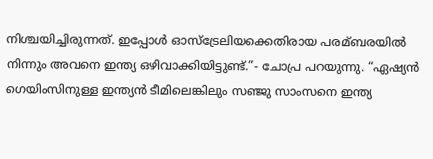നിശ്ചയിച്ചിരുന്നത്. ഇപ്പോള്‍ ഓസ്ട്രേലിയക്കെതിരായ പരമ്ബരയില്‍ നിന്നും അവനെ ഇന്ത്യ ഒഴിവാക്കിയിട്ടുണ്ട്.”- ചോപ്ര പറയുന്നു. “ഏഷ്യൻ ഗെയിംസിനുള്ള ഇന്ത്യൻ ടീമിലെങ്കിലും സഞ്ജു സാംസനെ ഇന്ത്യ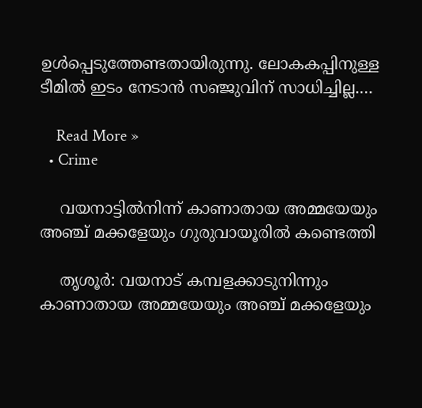ഉള്‍പ്പെടുത്തേണ്ടതായിരുന്നു. ലോകകപ്പിനുള്ള ടീമില്‍ ഇടം നേടാൻ സഞ്ജുവിന് സാധിച്ചില്ല.…

    Read More »
  • Crime

    വയനാട്ടില്‍നിന്ന് കാണാതായ അമ്മയേയും അഞ്ച് മക്കളേയും ഗുരുവായൂരില്‍ കണ്ടെത്തി

    തൃശൂര്‍: വയനാട് കമ്പളക്കാടുനിന്നും കാണാതായ അമ്മയേയും അഞ്ച് മക്കളേയും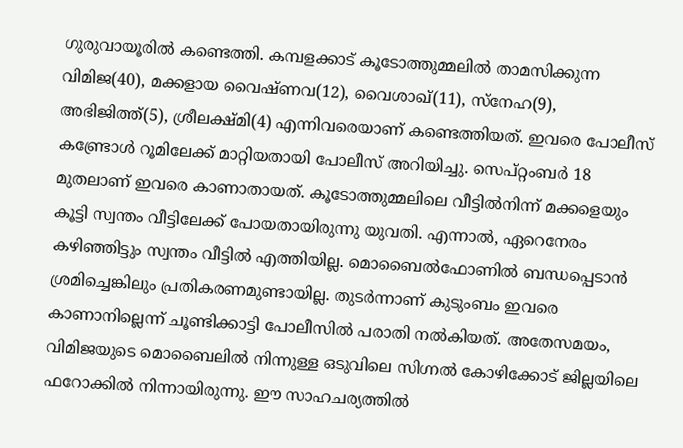ഗുരുവായൂരില്‍ കണ്ടെത്തി. കമ്പളക്കാട് കൂടോത്തുമ്മലില്‍ താമസിക്കുന്ന വിമിജ(40), മക്കളായ വൈഷ്ണവ(12), വൈശാഖ്(11), സ്‌നേഹ(9), അഭിജിത്ത്(5), ശ്രീലക്ഷ്മി(4) എന്നിവരെയാണ് കണ്ടെത്തിയത്. ഇവരെ പോലീസ് കണ്ട്രോള്‍ റൂമിലേക്ക് മാറ്റിയതായി പോലീസ് അറിയിച്ചു. സെപ്റ്റംബര്‍ 18 മുതലാണ് ഇവരെ കാണാതായത്. കൂടോത്തുമ്മലിലെ വീട്ടില്‍നിന്ന് മക്കളെയും കൂട്ടി സ്വന്തം വീട്ടിലേക്ക് പോയതായിരുന്നു യുവതി. എന്നാല്‍, ഏറെനേരം കഴിഞ്ഞിട്ടും സ്വന്തം വീട്ടില്‍ എത്തിയില്ല. മൊബൈല്‍ഫോണില്‍ ബന്ധപ്പെടാന്‍ ശ്രമിച്ചെങ്കിലും പ്രതികരണമുണ്ടായില്ല. തുടര്‍ന്നാണ് കുടുംബം ഇവരെ കാണാനില്ലെന്ന് ചൂണ്ടിക്കാട്ടി പോലീസില്‍ പരാതി നല്‍കിയത്. അതേസമയം, വിമിജയുടെ മൊബൈലില്‍ നിന്നുള്ള ഒടുവിലെ സിഗ്നല്‍ കോഴിക്കോട് ജില്ലയിലെ ഫറോക്കില്‍ നിന്നായിരുന്നു. ഈ സാഹചര്യത്തില്‍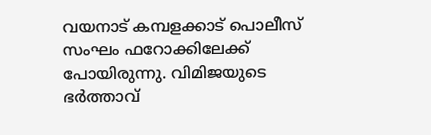വയനാട് കമ്പളക്കാട് പൊലീസ് സംഘം ഫറോക്കിലേക്ക് പോയിരുന്നു. വിമിജയുടെ ഭര്‍ത്താവ്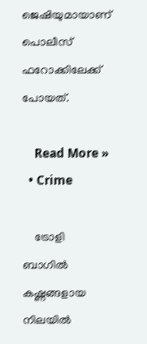ജെഷിയുമായാണ് പൊലീസ് ഫറോക്കിലേക്ക് പോയത്.

    Read More »
  • Crime

    ട്രോളി ബാഗില്‍ കഷ്ണങ്ങളായ നിലയില്‍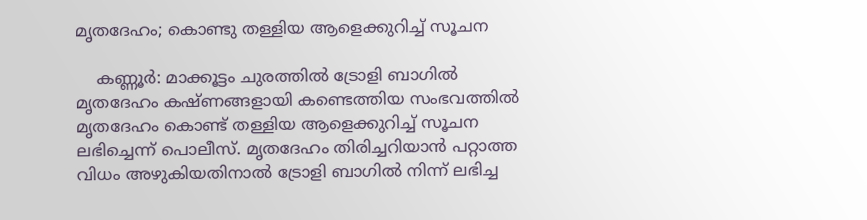മൃതദേഹം; കൊണ്ടു തള്ളിയ ആളെക്കുറിച്ച് സൂചന

    കണ്ണൂര്‍: മാക്കൂട്ടം ചുരത്തില്‍ ട്രോളി ബാഗില്‍ മൃതദേഹം കഷ്ണങ്ങളായി കണ്ടെത്തിയ സംഭവത്തില്‍ മൃതദേഹം കൊണ്ട് തള്ളിയ ആളെക്കുറിച്ച് സൂചന ലഭിച്ചെന്ന് പൊലീസ്. മൃതദേഹം തിരിച്ചറിയാന്‍ പറ്റാത്ത വിധം അഴുകിയതിനാല്‍ ട്രോളി ബാഗില്‍ നിന്ന് ലഭിച്ച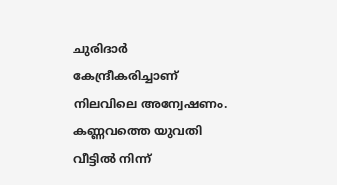ചുരിദാര്‍ കേന്ദ്രീകരിച്ചാണ് നിലവിലെ അന്വേഷണം. കണ്ണവത്തെ യുവതി വീട്ടില്‍ നിന്ന്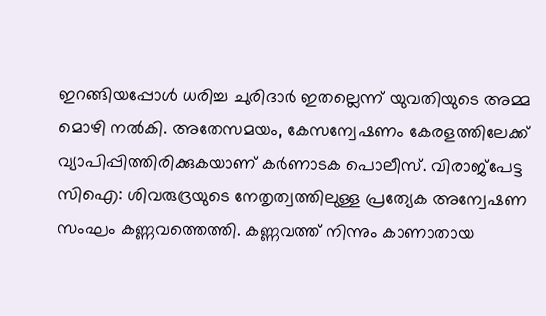ഇറങ്ങിയപ്പോള്‍ ധരിച്ച ചുരിദാര്‍ ഇതല്ലെന്ന് യുവതിയുടെ അമ്മ മൊഴി നല്‍കി. അതേസമയം, കേസന്വേഷണം കേരളത്തിലേക്ക് വ്യാപിപ്പിത്തിരിക്കുകയാണ് കര്‍ണാടക പൊലീസ്. വിരാജ്‌പേട്ട സിഐ: ശിവരുദ്രയുടെ നേതൃത്വത്തിലുള്ള പ്രത്യേക അന്വേഷണ സംഘം കണ്ണവത്തെത്തി. കണ്ണവത്ത് നിന്നും കാണാതായ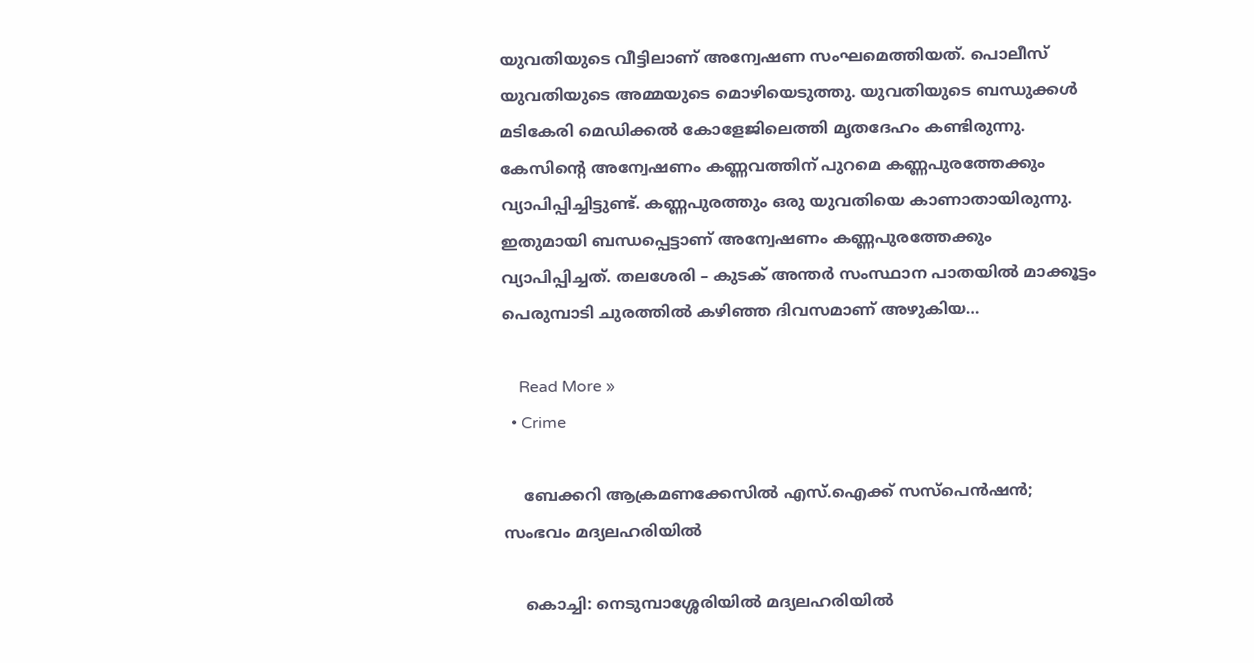യുവതിയുടെ വീട്ടിലാണ് അന്വേഷണ സംഘമെത്തിയത്. പൊലീസ് യുവതിയുടെ അമ്മയുടെ മൊഴിയെടുത്തു. യുവതിയുടെ ബന്ധുക്കള്‍ മടികേരി മെഡിക്കല്‍ കോളേജിലെത്തി മൃതദേഹം കണ്ടിരുന്നു. കേസിന്റെ അന്വേഷണം കണ്ണവത്തിന് പുറമെ കണ്ണപുരത്തേക്കും വ്യാപിപ്പിച്ചിട്ടുണ്ട്. കണ്ണപുരത്തും ഒരു യുവതിയെ കാണാതായിരുന്നു. ഇതുമായി ബന്ധപ്പെട്ടാണ് അന്വേഷണം കണ്ണപുരത്തേക്കും വ്യാപിപ്പിച്ചത്. തലശേരി – കുടക് അന്തര്‍ സംസ്ഥാന പാതയില്‍ മാക്കൂട്ടം പെരുമ്പാടി ചുരത്തില്‍ കഴിഞ്ഞ ദിവസമാണ് അഴുകിയ…

    Read More »
  • Crime

    ബേക്കറി ആക്രമണക്കേസില്‍ എസ്.ഐക്ക് സസ്‌പെന്‍ഷന്‍; സംഭവം മദ്യലഹരിയില്‍

    കൊച്ചി: നെടുമ്പാശ്ശേരിയില്‍ മദ്യലഹരിയില്‍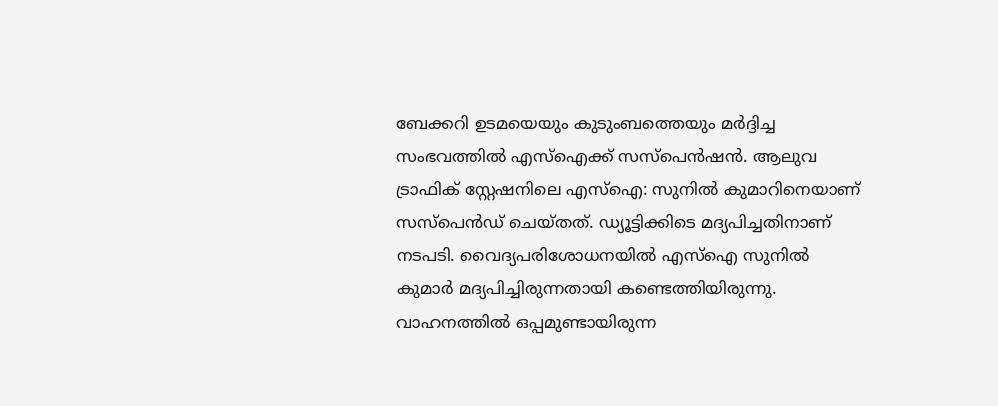ബേക്കറി ഉടമയെയും കുടുംബത്തെയും മര്‍ദ്ദിച്ച സംഭവത്തില്‍ എസ്‌ഐക്ക് സസ്‌പെന്‍ഷന്‍. ആലുവ ട്രാഫിക് സ്റ്റേഷനിലെ എസ്‌ഐ: സുനില്‍ കുമാറിനെയാണ് സസ്‌പെന്‍ഡ് ചെയ്തത്. ഡ്യൂട്ടിക്കിടെ മദ്യപിച്ചതിനാണ് നടപടി. വൈദ്യപരിശോധനയില്‍ എസ്‌ഐ സുനില്‍ കുമാര്‍ മദ്യപിച്ചിരുന്നതായി കണ്ടെത്തിയിരുന്നു. വാഹനത്തില്‍ ഒപ്പമുണ്ടായിരുന്ന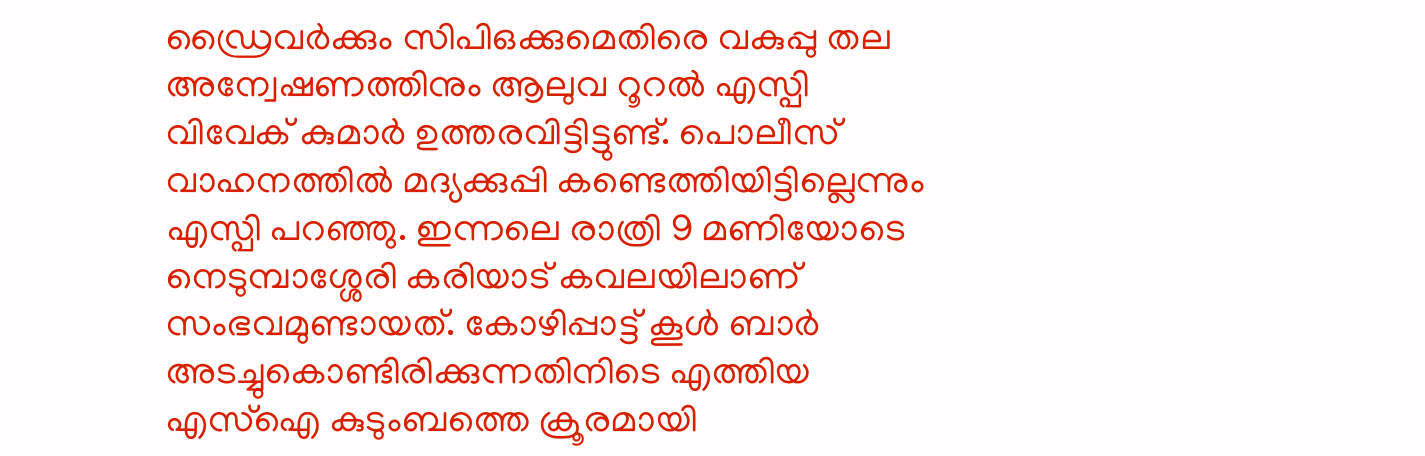ഡ്രൈവര്‍ക്കും സിപിഒക്കുമെതിരെ വകുപ്പു തല അന്വേഷണത്തിനും ആലുവ റൂറല്‍ എസ്പി വിവേക് കുമാര്‍ ഉത്തരവിട്ടിട്ടുണ്ട്. പൊലീസ് വാഹനത്തില്‍ മദ്യക്കുപ്പി കണ്ടെത്തിയിട്ടില്ലെന്നും എസ്പി പറഞ്ഞു. ഇന്നലെ രാത്രി 9 മണിയോടെ നെടുമ്പാശ്ശേരി കരിയാട് കവലയിലാണ് സംഭവമുണ്ടായത്. കോഴിപ്പാട്ട് കൂള്‍ ബാര്‍ അടച്ചുകൊണ്ടിരിക്കുന്നതിനിടെ എത്തിയ എസ്‌ഐ കുടുംബത്തെ ക്രൂരമായി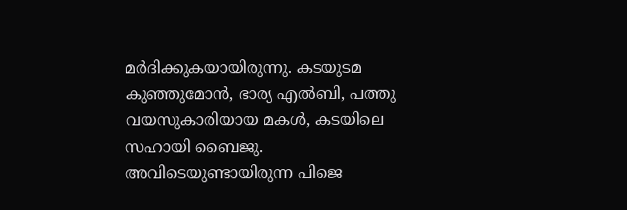മര്‍ദിക്കുകയായിരുന്നു. കടയുടമ കുഞ്ഞുമോന്‍, ഭാര്യ എല്‍ബി, പത്തു വയസുകാരിയായ മകള്‍, കടയിലെ സഹായി ബൈജു. അവിടെയുണ്ടായിരുന്ന പിജെ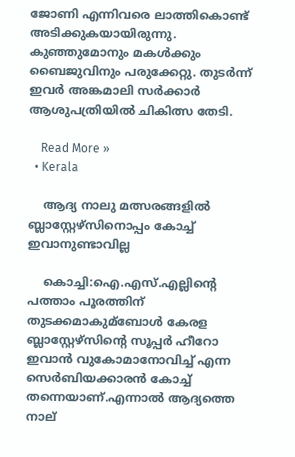ജോണി എന്നിവരെ ലാത്തികൊണ്ട് അടിക്കുകയായിരുന്നു. കുഞ്ഞുമോനും മകള്‍ക്കും ബൈജുവിനും പരുക്കേറ്റു. തുടര്‍ന്ന് ഇവര്‍ അങ്കമാലി സര്‍ക്കാര്‍ ആശുപത്രിയില്‍ ചികിത്സ തേടി.

    Read More »
  • Kerala

    ആദ്യ നാലു മത്സരങ്ങളിൽ ബ്ലാസ്റ്റേഴ്സിനൊപ്പം കോച്ച് ഇവാനുണ്ടാവില്ല

    കൊച്ചി:ഐ.എസ്.എല്ലിന്റെ പത്താം പൂരത്തിന് തുടക്കമാകുമ്ബോള്‍ കേരള ബ്ലാസ്റ്റേഴ്സിന്റെ സൂപ്പര്‍ ഹീറോ ഇവാൻ വുകോമാനോവിച്ച്‌ എന്ന സെര്‍ബിയക്കാരൻ കോച്ച്‌ തന്നെയാണ്.എന്നാൽ ആദ്യത്തെ നാല്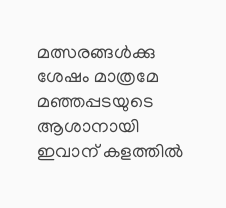മത്സരങ്ങള്‍ക്കു ശേഷം മാത്രമേ മഞ്ഞപ്പടയുടെ ആശാനായി ഇവാന് കളത്തില്‍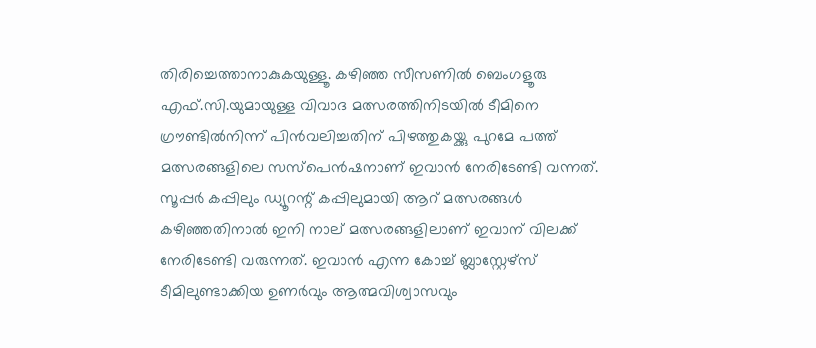തിരിച്ചെത്താനാകുകയുള്ളൂ. കഴിഞ്ഞ സീസണില്‍ ബെംഗളൂരു എഫ്.സി.യുമായുള്ള വിവാദ മത്സരത്തിനിടയില്‍ ടീമിനെ ഗ്രൗണ്ടില്‍നിന്ന് പിൻവലിച്ചതിന് പിഴത്തുകയ്ക്കു പുറമേ പത്ത് മത്സരങ്ങളിലെ സസ്പെൻഷനാണ് ഇവാൻ നേരിടേണ്ടി വന്നത്. സൂപ്പര്‍ കപ്പിലും ഡ്യൂറന്റ് കപ്പിലുമായി ആറ് മത്സരങ്ങള്‍ കഴിഞ്ഞതിനാല്‍ ഇനി നാല് മത്സരങ്ങളിലാണ് ഇവാന് വിലക്ക് നേരിടേണ്ടി വരുന്നത്. ഇവാൻ എന്ന കോച്ച്‌ ബ്ലാസ്റ്റേഴ്സ് ടീമിലുണ്ടാക്കിയ ഉണര്‍വും ആത്മവിശ്വാസവും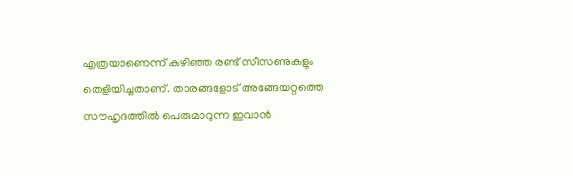എത്രയാണെന്ന് കഴിഞ്ഞ രണ്ട് സീസണുകളും തെളിയിച്ചതാണ്. താരങ്ങളോട് അങ്ങേയറ്റത്തെ സൗഹൃദത്തില്‍ പെരുമാറുന്ന ഇവാൻ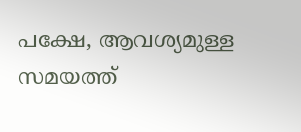പക്ഷേ, ആവശ്യമുള്ള സമയത്ത്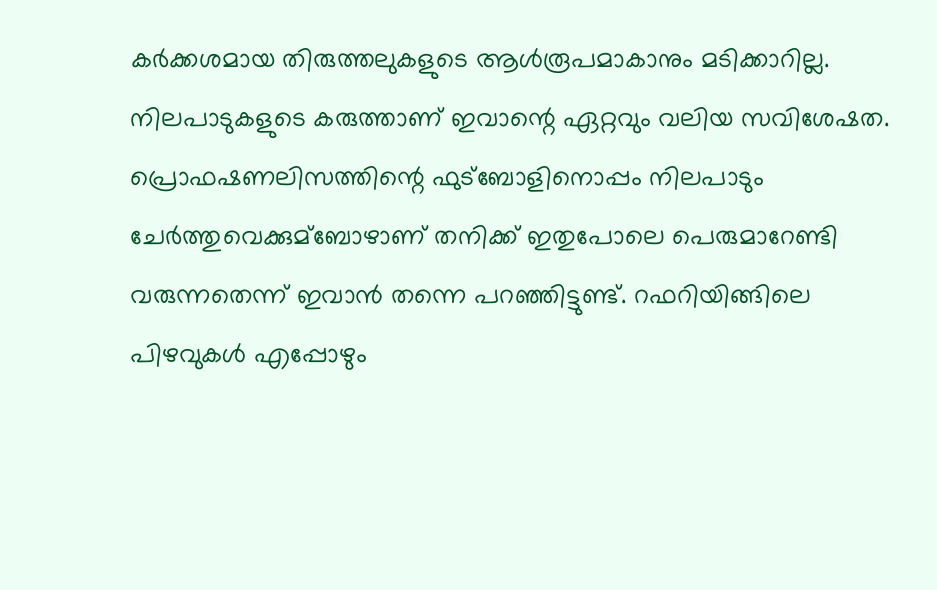കര്‍ക്കശമായ തിരുത്തലുകളുടെ ആള്‍രൂപമാകാനും മടിക്കാറില്ല. നിലപാടുകളുടെ കരുത്താണ് ഇവാന്റെ ഏറ്റവും വലിയ സവിശേഷത. പ്രൊഫഷണലിസത്തിന്റെ ഫുട്ബോളിനൊപ്പം നിലപാടും ചേര്‍ത്തുവെക്കുമ്ബോഴാണ് തനിക്ക് ഇതുപോലെ പെരുമാറേണ്ടി വരുന്നതെന്ന് ഇവാൻ തന്നെ പറഞ്ഞിട്ടുണ്ട്. റഫറിയിങ്ങിലെ പിഴവുകള്‍ എപ്പോഴും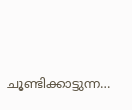ചൂണ്ടിക്കാട്ടുന്ന…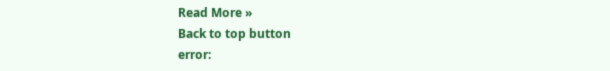Read More »
Back to top button
error: